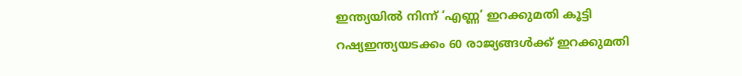ഇന്ത്യയിൽ നിന്ന് ‘എണ്ണ’ ഇറക്കുമതി കൂട്ടി റഷ്യഇന്ത്യയടക്കം 60 രാജ്യങ്ങൾക്ക് ഇറക്കുമതി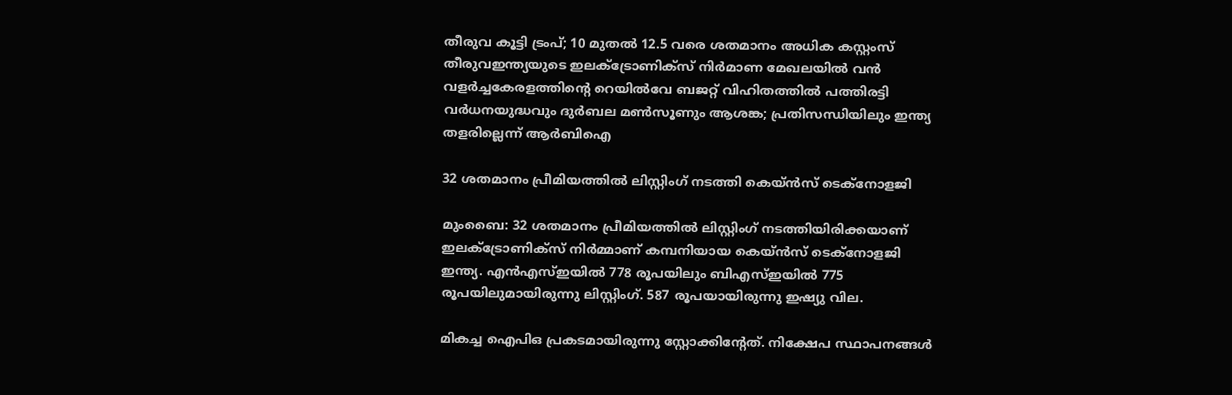തീരുവ കൂട്ടി ട്രംപ്; 10 മുതൽ 12.5 വരെ ശതമാനം അധിക കസ്റ്റംസ് തീരുവഇന്ത്യയുടെ ഇലക്‌ട്രോണിക്സ് നിർമാണ മേഖലയിൽ വൻ വളർച്ചകേരളത്തിന്റെ റെയിൽവേ ബജറ്റ് വിഹിതത്തിൽ പത്തിരട്ടി വർധനയുദ്ധവും ദുർബല മൺസൂണും ആശങ്ക; പ്രതിസന്ധിയിലും ഇന്ത്യ തളരില്ലെന്ന് ആർബിഐ

32 ശതമാനം പ്രീമിയത്തില്‍ ലിസ്റ്റിംഗ് നടത്തി കെയ്ന്‍സ് ടെക്‌നോളജി

മുംബൈ: 32 ശതമാനം പ്രീമിയത്തില്‍ ലിസ്റ്റിംഗ് നടത്തിയിരിക്കയാണ് ഇലക്ട്രോണിക്‌സ് നിര്‍മ്മാണ് കമ്പനിയായ കെയ്ന്‍സ് ടെക്‌നോളജി ഇന്ത്യ. എന്‍എസ്ഇയില്‍ 778 രൂപയിലും ബിഎസ്ഇയില്‍ 775 രൂപയിലുമായിരുന്നു ലിസ്റ്റിംഗ്. 587 രൂപയായിരുന്നു ഇഷ്യു വില.

മികച്ച ഐപിഒ പ്രകടമായിരുന്നു സ്റ്റോക്കിന്റേത്. നിക്ഷേപ സ്ഥാപനങ്ങള്‍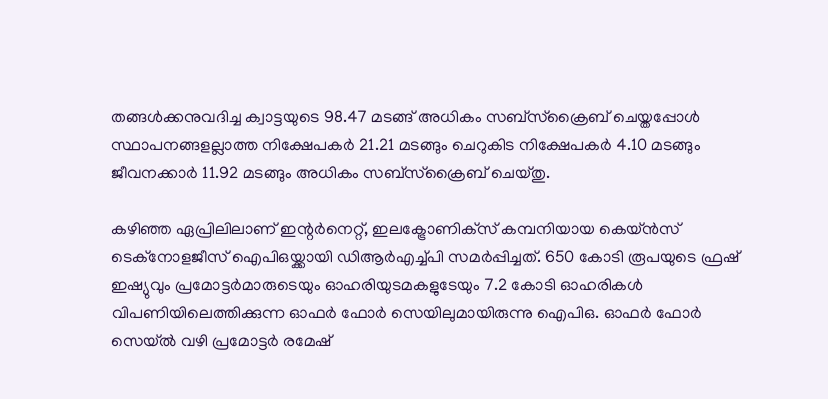തങ്ങള്‍ക്കനുവദിച്ച ക്വാട്ടയുടെ 98.47 മടങ്ങ് അധികം സബ്‌സ്‌ക്രൈബ് ചെയ്തപ്പോള്‍ സ്ഥാപനങ്ങളല്ലാത്ത നിക്ഷേപകര്‍ 21.21 മടങ്ങും ചെറുകിട നിക്ഷേപകര്‍ 4.10 മടങ്ങും ജീവനക്കാര്‍ 11.92 മടങ്ങും അധികം സബ്‌സ്‌ക്രൈബ് ചെയ്തു.

കഴിഞ്ഞ ഏപ്രിലിലാണ് ഇന്റര്‍നെറ്റ്, ഇലക്ട്രോണിക്‌സ് കമ്പനിയായ കെയ്ന്‍സ് ടെക്‌നോളജീസ് ഐപിഒയ്ക്കായി ഡിആര്‍എച്ച്പി സമര്‍പ്പിച്ചത്. 650 കോടി രൂപയുടെ ഫ്രഷ് ഇഷ്യുവും പ്രമോട്ടര്‍മാരുടെയും ഓഹരിയുടമകളുടേയും 7.2 കോടി ഓഹരികള്‍ വിപണിയിലെത്തിക്കുന്ന ഓഫര്‍ ഫോര്‍ സെയിലുമായിരുന്നു ഐപിഒ. ഓഫര്‍ ഫോര്‍ സെയ്ല്‍ വഴി പ്രമോട്ടര്‍ രമേഷ്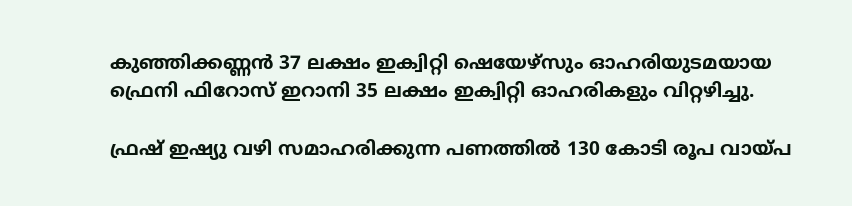കുഞ്ഞിക്കണ്ണന്‍ 37 ലക്ഷം ഇക്വിറ്റി ഷെയേഴ്‌സും ഓഹരിയുടമയായ ഫ്രെനി ഫിറോസ് ഇറാനി 35 ലക്ഷം ഇക്വിറ്റി ഓഹരികളും വിറ്റഴിച്ചു.

ഫ്രഷ് ഇഷ്യു വഴി സമാഹരിക്കുന്ന പണത്തില്‍ 130 കോടി രൂപ വായ്പ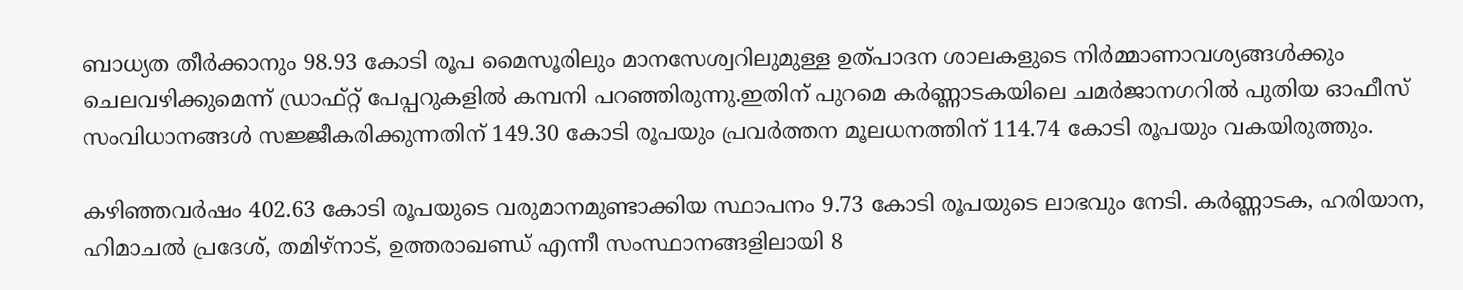ബാധ്യത തീര്‍ക്കാനും 98.93 കോടി രൂപ മൈസൂരിലും മാനസേശ്വറിലുമുള്ള ഉത്പാദന ശാലകളുടെ നിര്‍മ്മാണാവശ്യങ്ങള്‍ക്കും ചെലവഴിക്കുമെന്ന് ഡ്രാഫ്റ്റ് പേപ്പറുകളില്‍ കമ്പനി പറഞ്ഞിരുന്നു.ഇതിന് പുറമെ കര്‍ണ്ണാടകയിലെ ചമര്‍ജാനഗറില്‍ പുതിയ ഓഫീസ് സംവിധാനങ്ങള്‍ സജ്ജീകരിക്കുന്നതിന് 149.30 കോടി രൂപയും പ്രവര്‍ത്തന മൂലധനത്തിന് 114.74 കോടി രൂപയും വകയിരുത്തും.

കഴിഞ്ഞവര്‍ഷം 402.63 കോടി രൂപയുടെ വരുമാനമുണ്ടാക്കിയ സ്ഥാപനം 9.73 കോടി രൂപയുടെ ലാഭവും നേടി. കര്‍ണ്ണാടക, ഹരിയാന, ഹിമാചല്‍ പ്രദേശ്, തമിഴ്‌നാട്, ഉത്തരാഖണ്ഡ് എന്നീ സംസ്ഥാനങ്ങളിലായി 8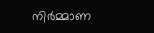നിര്‍മ്മാണ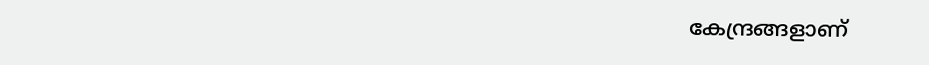കേന്ദ്രങ്ങളാണ്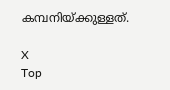കമ്പനിയ്ക്കുള്ളത്.

X
Top